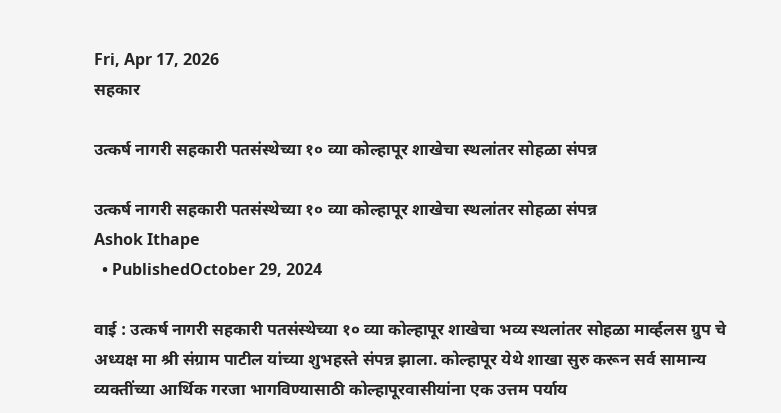Fri, Apr 17, 2026
सहकार

उत्कर्ष नागरी सहकारी पतसंस्थेच्या १० व्या कोल्हापूर शाखेचा स्थलांतर सोहळा संपन्न

उत्कर्ष नागरी सहकारी पतसंस्थेच्या १० व्या कोल्हापूर शाखेचा स्थलांतर सोहळा संपन्न
Ashok Ithape
  • PublishedOctober 29, 2024

वाई : उत्कर्ष नागरी सहकारी पतसंस्थेच्या १० व्या कोल्हापूर शाखेचा भव्य स्थलांतर सोहळा मार्व्हलस ग्रुप चे अध्यक्ष मा श्री संग्राम पाटील यांच्या शुभहस्ते संपन्न झाला. कोल्हापूर येथे शाखा सुरु करून सर्व सामान्य व्यक्तींच्या आर्थिक गरजा भागविण्यासाठी कोल्हापूरवासीयांना एक उत्तम पर्याय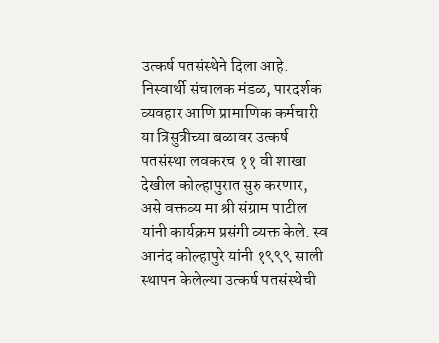उत्कर्ष पतसंस्थेने दिला आहे. निस्वार्थी संचालक मंडळ, पारदर्शक व्यवहार आणि प्रामाणिक कर्मचारी या त्रिसुत्रीच्या बळावर उत्कर्ष पतसंस्था लवकरच ११ वी शाखा देखील कोल्हापुरात सुरु करणार, असे वक्तव्य मा श्री संग्राम पाटील यांनी कार्यक्रम प्रसंगी व्यक्त केले. स्व आनंद कोल्हापुरे यांनी १९९९ साली स्थापन केलेल्या उत्कर्ष पतसंस्थेची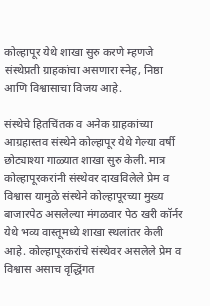कोल्हापूर येथे शाखा सुरु करणे म्हणजे संस्थेप्रती ग्राहकांचा असणारा स्नेह, निष्ठा आणि विश्वासाचा विजय आहे.

संस्थेचे हितचिंतक व अनेक ग्राहकांच्या आग्रहास्तव संस्थेने कोल्हापूर येथे गेल्या वर्षी छोट्याश्या गाळ्यात शाखा सुरु केली. मात्र कोल्हापूरकरांनी संस्थेवर दाखविलेले प्रेम व विश्वास यामुळे संस्थेने कोल्हापूरच्या मुख्य बाजारपेठ असलेल्या मंगळवार पेठ खरी कॉर्नर येथे भव्य वास्तूमध्ये शाखा स्थलांतर केली आहे. कोल्हापूरकरांचे संस्थेवर असलेले प्रेम व विश्वास असाच वृद्धिंगत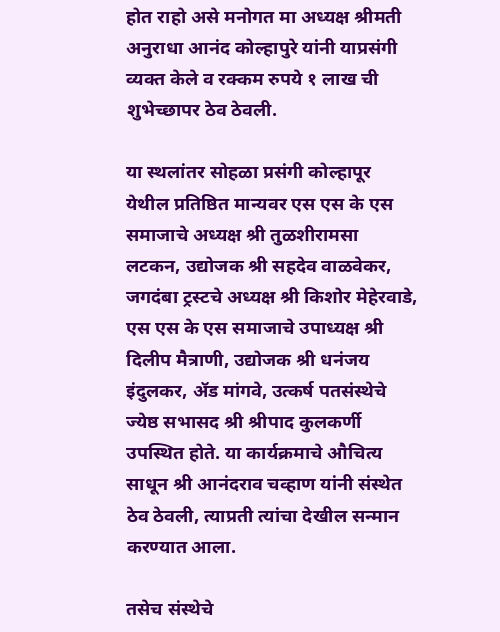होत राहो असे मनोगत मा अध्यक्ष श्रीमती अनुराधा आनंद कोल्हापुरे यांनी याप्रसंगी व्यक्त केले व रक्कम रुपये १ लाख ची शुभेच्छापर ठेव ठेवली.

या स्थलांतर सोहळा प्रसंगी कोल्हापूर येथील प्रतिष्ठित मान्यवर एस एस के एस समाजाचे अध्यक्ष श्री तुळशीरामसा लटकन, उद्योजक श्री सहदेव वाळवेकर, जगदंबा ट्रस्टचे अध्यक्ष श्री किशोर मेहेरवाडे, एस एस के एस समाजाचे उपाध्यक्ष श्री दिलीप मैत्राणी, उद्योजक श्री धनंजय इंदुलकर, ॲड मांगवे, उत्कर्ष पतसंस्थेचे ज्येष्ठ सभासद श्री श्रीपाद कुलकर्णी उपस्थित होते. या कार्यक्रमाचे औचित्य साधून श्री आनंदराव चव्हाण यांनी संस्थेत ठेव ठेवली, त्याप्रती त्यांचा देखील सन्मान करण्यात आला.

तसेच संस्थेचे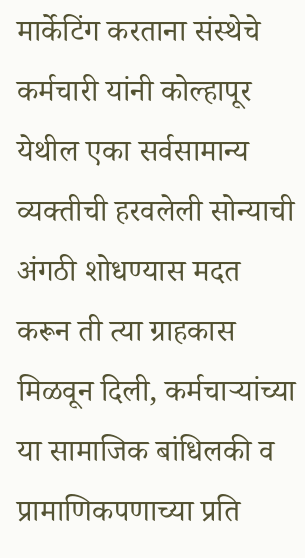मार्केटिंग करताना संस्थेचे कर्मचारी यांनी कोल्हापूर येथील एका सर्वसामान्य व्यक्तीची हरवलेली सोन्याची अंगठी शोधण्यास मदत करून ती त्या ग्राहकास मिळवून दिली, कर्मचाऱ्यांच्या या सामाजिक बांधिलकी व प्रामाणिकपणाच्या प्रति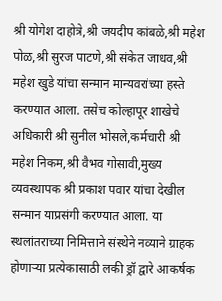श्री योगेश दाहोत्रे,श्री जयदीप कांबळे,श्री महेश पोळ,श्री सुरज पाटणे,श्री संकेत जाधव,श्री महेश खुडे यांचा सन्मान मान्यवरांच्या हस्ते करण्यात आला. तसेच कोल्हापूर शाखेचे अधिकारी श्री सुनील भोसले,कर्मचारी श्री महेश निकम,श्री वैभव गोसावी,मुख्य व्यवस्थापक श्री प्रकाश पवार यांचा देखील सन्मान याप्रसंगी करण्यात आला. या स्थलांतराच्या निमित्ताने संस्थेने नव्याने ग्राहक होणाऱ्या प्रत्येकासाठी लकी ड्रॉ द्वारे आकर्षक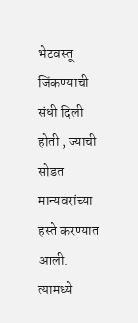भेटवस्तू जिंकण्याची संधी दिली होती , ज्याची सोडत मान्यवरांच्या हस्ते करण्यात आली. त्यामध्ये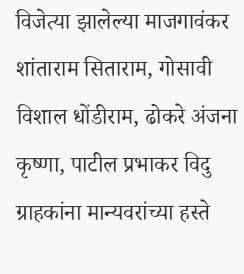विजेत्या झालेल्या माजगावंकर शांताराम सिताराम, गोसावी विशाल धोंडीराम, ढोकरे अंजना कृष्णा, पाटील प्रभाकर विदु ग्राहकांना मान्यवरांच्या हस्ते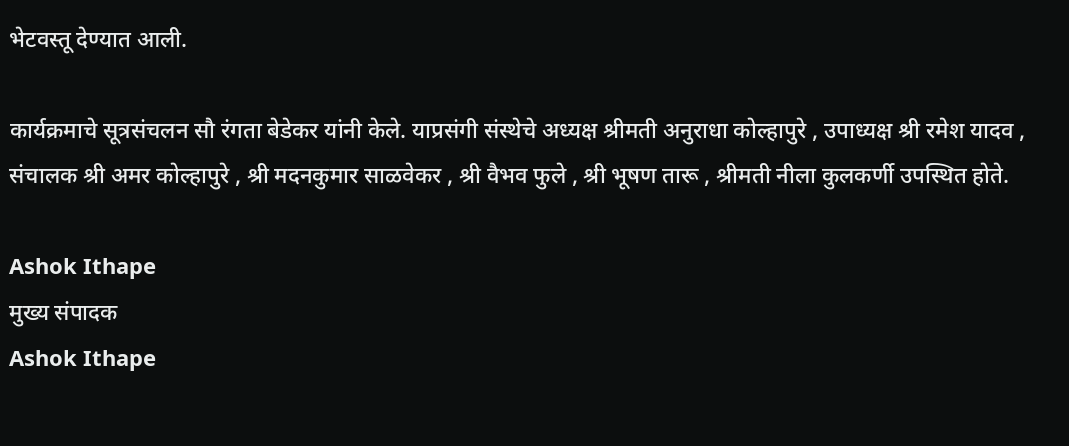भेटवस्तू देण्यात आली.

कार्यक्रमाचे सूत्रसंचलन सौ रंगता बेडेकर यांनी केले. याप्रसंगी संस्थेचे अध्यक्ष श्रीमती अनुराधा कोल्हापुरे , उपाध्यक्ष श्री रमेश यादव , संचालक श्री अमर कोल्हापुरे , श्री मदनकुमार साळवेकर , श्री वैभव फुले , श्री भूषण तारू , श्रीमती नीला कुलकर्णी उपस्थित होते.

Ashok Ithape
मुख्य संपादक
Ashok Ithape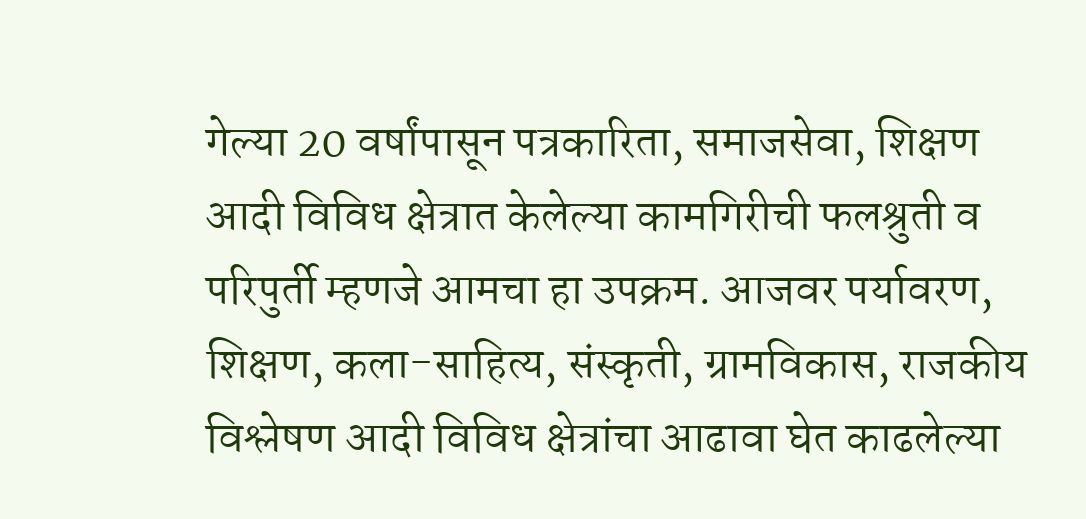गेल्या 20 वर्षांपासून पत्रकारिता, समाजसेवा, शिक्षण आदी विविध क्षेत्रात केलेल्या कामगिरीची फलश्रुती व परिपुर्ती म्हणजे आमचा हा उपक्रम. आजवर पर्यावरण, शिक्षण, कला-साहित्य, संस्कृती, ग्रामविकास, राजकीय विश्लेषण आदी विविध क्षेत्रांचा आढावा घेत काढलेल्या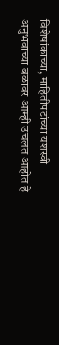विशेषांकाच्या, माहितीपटांच्या यशस्वी अनुभवाच्या बळावर आम्ही उचलत आहोत हे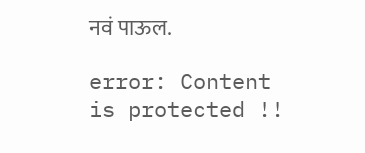नवं पाऊल.

error: Content is protected !!